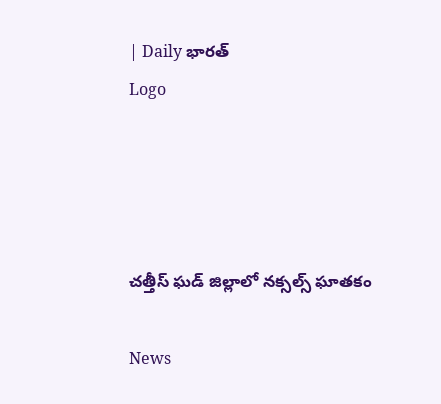| Daily భారత్
Logo




చత్తీస్ ఘడ్ జిల్లాలో నక్సల్స్ ఘాతకం

News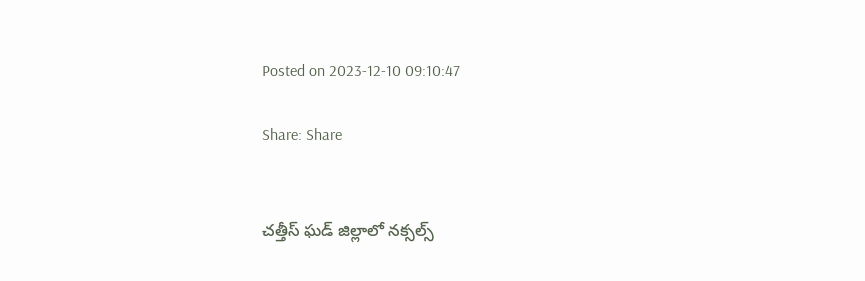Posted on 2023-12-10 09:10:47

Share: Share


చత్తీస్ ఘడ్ జిల్లాలో నక్సల్స్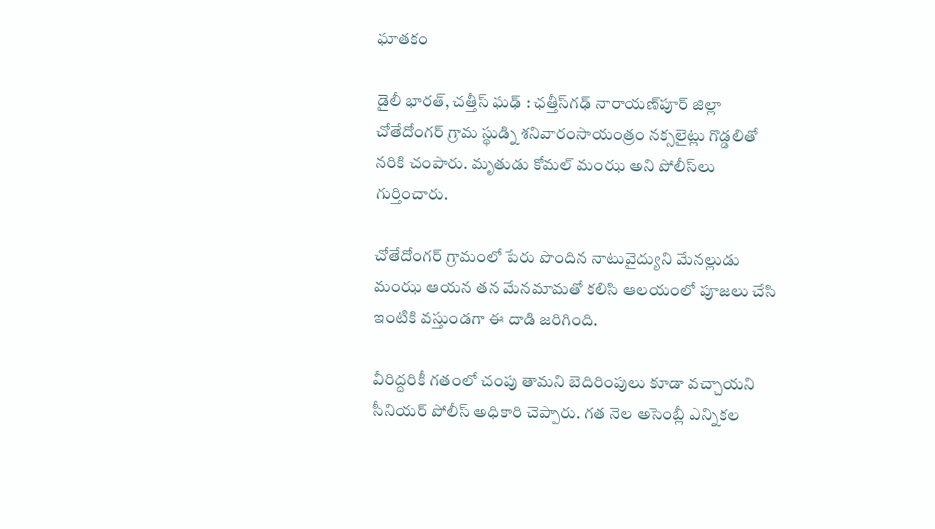ఘాతకం

డైలీ భారత్, చత్తీస్ ఘఢ్ : ఛత్తీస్‌గఢ్ నారాయణ్‌పూర్ జిల్లా చోతేదోంగర్ గ్రామ స్థుడ్ని శనివారంసాయంత్రం నక్సలైట్లు గొడ్డలితో నరికి చంపారు. మృతుడు కోమల్ మంఝ అని పోలీస్‌లు గుర్తించారు.

చోతేదోంగర్ గ్రామంలో పేరు పొందిన నాటువైద్యుని మేనల్లుడు మంఝ ఆయన తన మేనమామతో కలిసి ఆలయంలో పూజలు చేసి ఇంటికి వస్తుండగా ఈ దాడి జరిగింది.

వీరిద్దరికీ గతంలో చంపు తామని బెదిరింపులు కూడా వచ్చాయని సీనియర్ పోలీస్ అధికారి చెప్పారు. గత నెల అసెంబ్లీ ఎన్నికల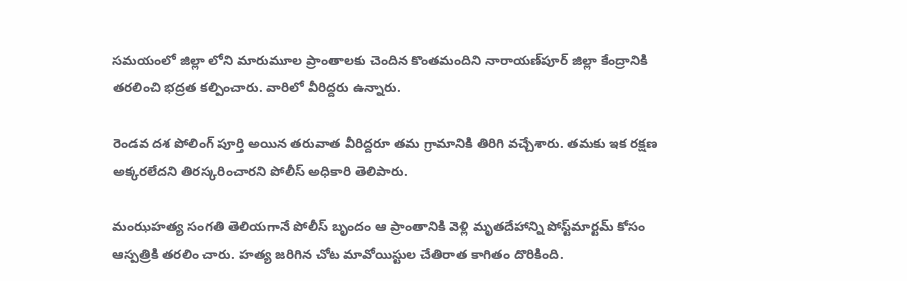సమయంలో జిల్లా లోని మారుమూల ప్రాంతాలకు చెందిన కొంతమందిని నారాయణ్‌పూర్ జిల్లా కేంద్రానికి తరలించి భద్రత కల్పించారు. వారిలో వీరిద్దరు ఉన్నారు.

రెండవ దశ పోలింగ్ పూర్తి అయిన తరువాత వీరిద్దరూ తమ గ్రామానికి తిరిగి వచ్చేశారు. తమకు ఇక రక్షణ అక్కరలేదని తిరస్కరించారని పోలీస్ అధికారి తెలిపారు.

మంఝహత్య సంగతి తెలియగానే పోలీస్ బృందం ఆ ప్రాంతానికి వెళ్లి మృతదేహాన్ని పోస్ట్‌మార్టమ్ కోసం ఆస్పత్రికి తరలిం చారు. హత్య జరిగిన చోట మావోయిస్టుల చేతిరాత కాగితం దొరికింది.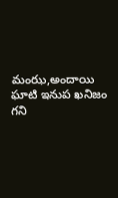మంఝ,అందాయి ఘాటి ఇనుప ఖనిజం గని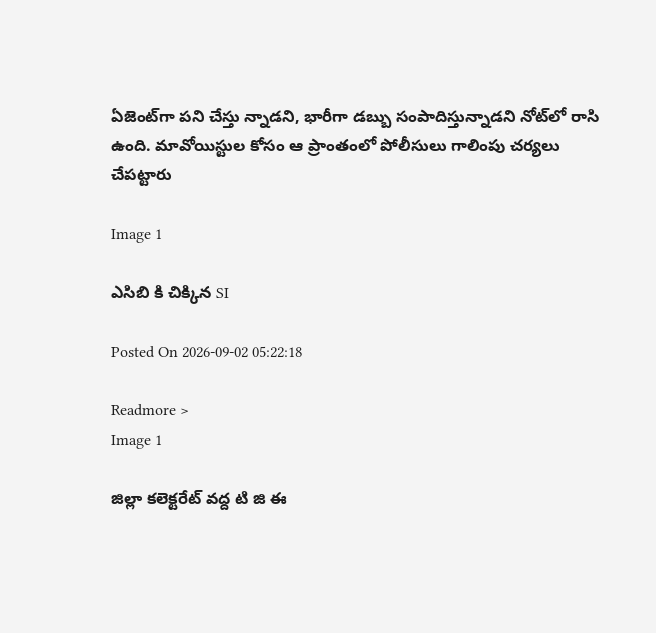ఏజెంట్‌గా పని చేస్తు న్నాడని, భారీగా డబ్బు సంపాదిస్తున్నాడని నోట్‌లో రాసి ఉంది. మావోయిస్టుల కోసం ఆ ప్రాంతంలో పోలీసులు గాలింపు చర్యలు చేపట్టారు

Image 1

ఎసిబి కి చిక్కిన SI

Posted On 2026-09-02 05:22:18

Readmore >
Image 1

జిల్లా కలెక్టరేట్ వద్ద టి జి ఈ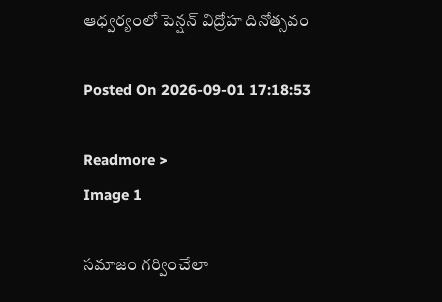ఆధ్వర్యంలో పెన్షన్ విద్రోహ దినోత్సవం

Posted On 2026-09-01 17:18:53

Readmore >
Image 1

సమాజం గర్వించేలా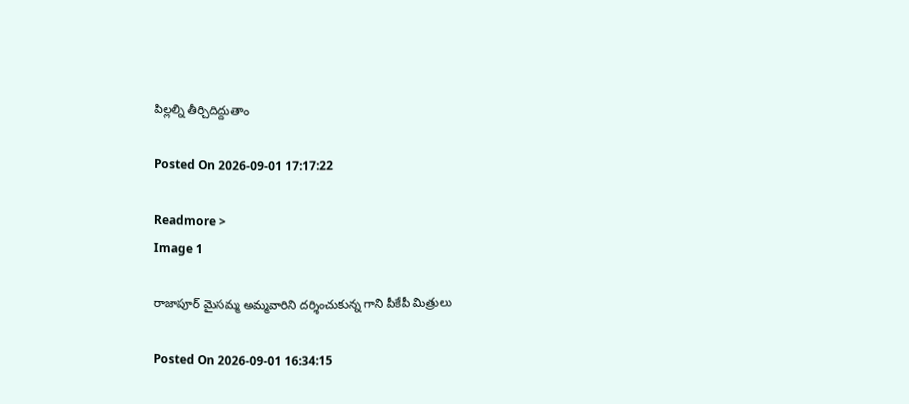పిల్లల్ని తీర్చిదిద్దుతాం

Posted On 2026-09-01 17:17:22

Readmore >
Image 1

రాజాపూర్ మైసమ్మ అమ్మవారిని దర్శించుకున్న గాని పీకేపీ మిత్రులు

Posted On 2026-09-01 16:34:15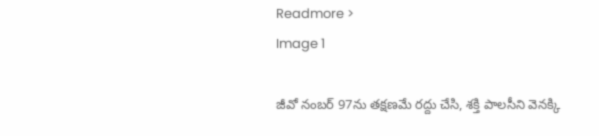Readmore >
Image 1

జీవో నంబర్ 97ను తక్షణమే రద్దు చేసి, శక్తి పాలసీని వెనక్కి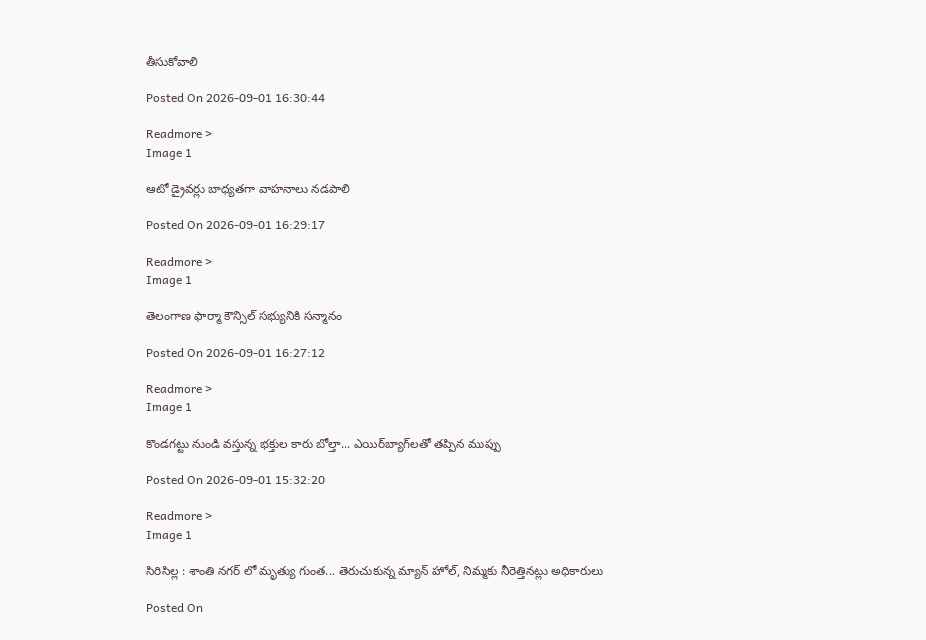తీసుకోవాలి

Posted On 2026-09-01 16:30:44

Readmore >
Image 1

ఆటో డ్రైవర్లు బాధ్యతగా వాహనాలు నడపాలి

Posted On 2026-09-01 16:29:17

Readmore >
Image 1

తెలంగాణ ఫార్మా కౌన్సిల్ సభ్యునికి సన్మానం

Posted On 2026-09-01 16:27:12

Readmore >
Image 1

కొండగట్టు నుండి వస్తున్న భక్తుల కారు బోల్తా... ఎయిర్‌బ్యాగ్‌లతో తప్పిన ముప్పు

Posted On 2026-09-01 15:32:20

Readmore >
Image 1

సిరిసిల్ల : శాంతి నగర్ లో మృత్యు గుంత... తెరుచుకున్న మ్యాన్ హోల్, నిమ్మకు నీరెత్తినట్లు అధికారులు

Posted On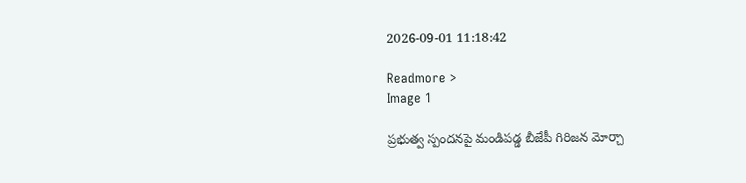2026-09-01 11:18:42

Readmore >
Image 1

ప్రభుత్వ స్పందనపై మండిపడ్డ బీజేపీ గిరిజన మోర్చా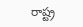రాష్ట్ర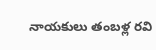నాయకులు తంబళ్ల రవి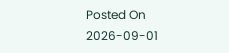Posted On 2026-09-01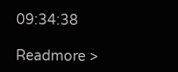09:34:38

Readmore >